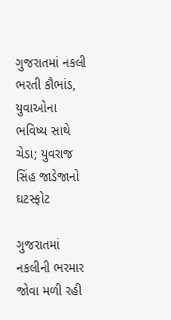ગુજરાતમાં નકલી ભરતી કૌભાંડ, યુવાઓના ભવિષ્ય સાથે ચેડા; યુવરાજ સિંહ જાડેજાનો ઘટસ્ફોટ

ગુજરાતમાં નકલીની ભરમાર જોવા મળી રહી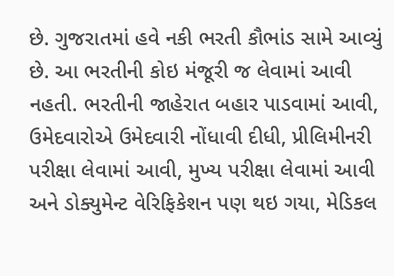છે. ગુજરાતમાં હવે નકી ભરતી કૌભાંડ સામે આવ્યું છે. આ ભરતીની કોઇ મંજૂરી જ લેવામાં આવી નહતી. ભરતીની જાહેરાત બહાર પાડવામાં આવી, ઉમેદવારોએ ઉમેદવારી નોંધાવી દીધી, પ્રીલિમીનરી પરીક્ષા લેવામાં આવી, મુખ્ય પરીક્ષા લેવામાં આવી અને ડોક્યુમેન્ટ વેરિફિકેશન પણ થઇ ગયા, મેડિકલ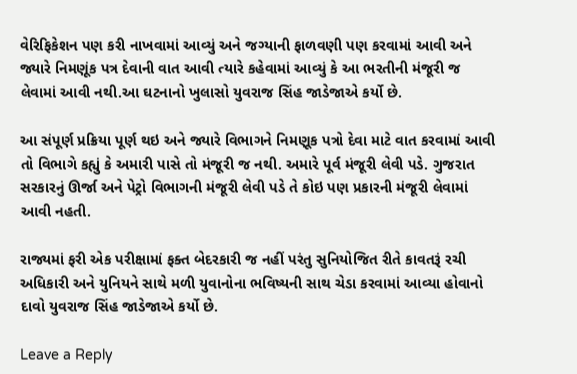વેરિફિકેશન પણ કરી નાખવામાં આવ્યું અને જગ્યાની ફાળવણી પણ કરવામાં આવી અને જ્યારે નિમણૂંક પત્ર દેવાની વાત આવી ત્યારે કહેવામાં આવ્યું કે આ ભરતીની મંજૂરી જ લેવામાં આવી નથી.આ ઘટનાનો ખુલાસો યુવરાજ સિંહ જાડેજાએ કર્યો છે.

આ સંપૂર્ણ પ્રક્રિયા પૂર્ણ થઇ અને જ્યારે વિભાગને નિમણૂક પત્રો દેવા માટે વાત કરવામાં આવી તો વિભાગે કહ્યું કે અમારી પાસે તો મંજૂરી જ નથી. અમારે પૂર્વ મંજૂરી લેવી પડે. ગુજરાત સરકારનું ઊર્જા અને પેટ્રો વિભાગની મંજૂરી લેવી પડે તે કોઇ પણ પ્રકારની મંજૂરી લેવામાં આવી નહતી.

રાજ્યમાં ફરી એક પરીક્ષામાં ફક્ત બેદરકારી જ નહીં પરંતુ સુનિયોજિત રીતે કાવતરૂં રચી અધિકારી અને યુનિયને સાથે મળી યુવાનોના ભવિષ્યની સાથ ચેડા કરવામાં આવ્યા હોવાનો દાવો યુવરાજ સિંહ જાડેજાએ કર્યો છે.

Leave a Reply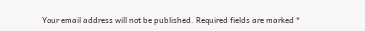Your email address will not be published. Required fields are marked *